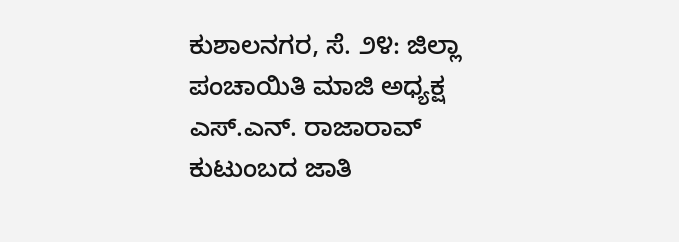ಕುಶಾಲನಗರ, ಸೆ. ೨೪: ಜಿಲ್ಲಾ ಪಂಚಾಯಿತಿ ಮಾಜಿ ಅಧ್ಯಕ್ಷ ಎಸ್.ಎನ್. ರಾಜಾರಾವ್ ಕುಟುಂಬದ ಜಾತಿ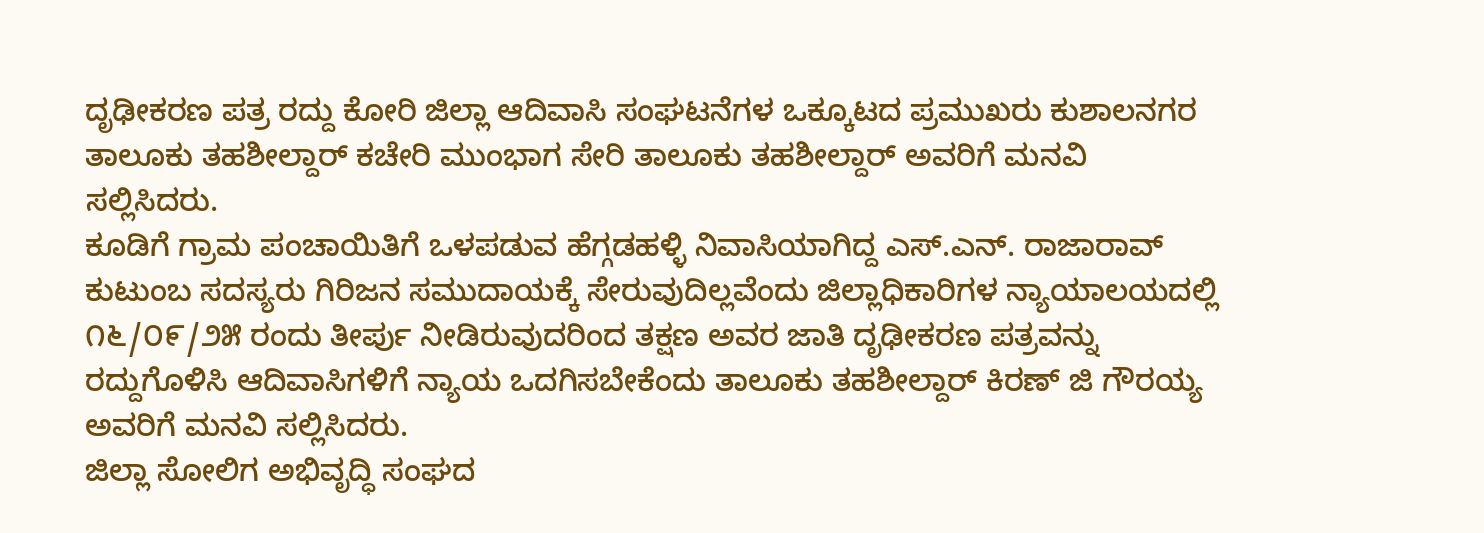ದೃಢೀಕರಣ ಪತ್ರ ರದ್ದು ಕೋರಿ ಜಿಲ್ಲಾ ಆದಿವಾಸಿ ಸಂಘಟನೆಗಳ ಒಕ್ಕೂಟದ ಪ್ರಮುಖರು ಕುಶಾಲನಗರ ತಾಲೂಕು ತಹಶೀಲ್ದಾರ್ ಕಚೇರಿ ಮುಂಭಾಗ ಸೇರಿ ತಾಲೂಕು ತಹಶೀಲ್ದಾರ್ ಅವರಿಗೆ ಮನವಿ ಸಲ್ಲಿಸಿದರು.
ಕೂಡಿಗೆ ಗ್ರಾಮ ಪಂಚಾಯಿತಿಗೆ ಒಳಪಡುವ ಹೆಗ್ಗಡಹಳ್ಳಿ ನಿವಾಸಿಯಾಗಿದ್ದ ಎಸ್.ಎನ್. ರಾಜಾರಾವ್ ಕುಟುಂಬ ಸದಸ್ಯರು ಗಿರಿಜನ ಸಮುದಾಯಕ್ಕೆ ಸೇರುವುದಿಲ್ಲವೆಂದು ಜಿಲ್ಲಾಧಿಕಾರಿಗಳ ನ್ಯಾಯಾಲಯದಲ್ಲಿ ೧೬/೦೯/೨೫ ರಂದು ತೀರ್ಪು ನೀಡಿರುವುದರಿಂದ ತಕ್ಷಣ ಅವರ ಜಾತಿ ದೃಢೀಕರಣ ಪತ್ರವನ್ನು ರದ್ದುಗೊಳಿಸಿ ಆದಿವಾಸಿಗಳಿಗೆ ನ್ಯಾಯ ಒದಗಿಸಬೇಕೆಂದು ತಾಲೂಕು ತಹಶೀಲ್ದಾರ್ ಕಿರಣ್ ಜಿ ಗೌರಯ್ಯ ಅವರಿಗೆ ಮನವಿ ಸಲ್ಲಿಸಿದರು.
ಜಿಲ್ಲಾ ಸೋಲಿಗ ಅಭಿವೃದ್ಧಿ ಸಂಘದ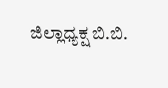ಜಿಲ್ಲಾಧ್ಯಕ್ಷ ಬಿ.ಬಿ.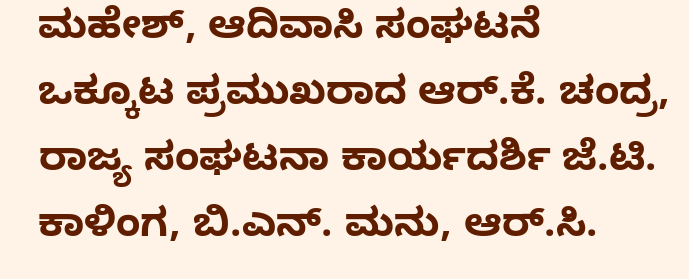ಮಹೇಶ್, ಆದಿವಾಸಿ ಸಂಘಟನೆ ಒಕ್ಕೂಟ ಪ್ರಮುಖರಾದ ಆರ್.ಕೆ. ಚಂದ್ರ, ರಾಜ್ಯ ಸಂಘಟನಾ ಕಾರ್ಯದರ್ಶಿ ಜೆ.ಟಿ. ಕಾಳಿಂಗ, ಬಿ.ಎನ್. ಮನು, ಆರ್.ಸಿ.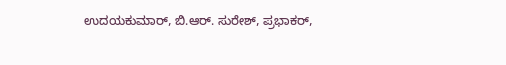ಉದಯಕುಮಾರ್, ಬಿ.ಆರ್. ಸುರೇಶ್, ಪ್ರಭಾಕರ್,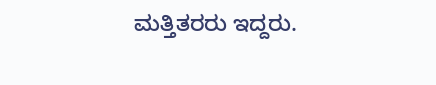ಮತ್ತಿತರರು ಇದ್ದರು.